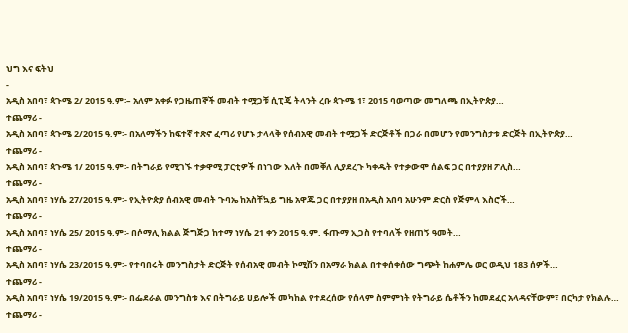ህግ እና ፍትህ
-
አዲስ አበባ፣ ጳጉሜ 2/ 2015 ዓ.ም፡– አለም አቀፉ የጋዜጠኞች መብት ተሟጋቹ ሲፒጄ ትላንት ረቡ ጳጉሜ 1፣ 2015 ባወጣው መግለጫ በኢትዮጵያ…
ተጨማሪ -
አዲስ አበባ፣ ጳጉሜ 2/2015 ዓ.ም፡- በአለማችን ከፍተኛ ተጽኖ ፈጣሪ የሆኑ ታላላቅ የሰብአዊ መብት ተሟጋች ድርጅቶች በጋራ በመሆን የመንግስታቱ ድርጅት በኢትዮጵያ…
ተጨማሪ -
አዲስ አበባ፣ ጳጉሜ 1/ 2015 ዓ.ም፡- በትግራይ የሚገኙ ተቃዋሚ ፓርቲዎች በነገው እለት በመቐለ ሊያደረጉ ካቀዱት የተቃውሞ ሰልፍ ጋር በተያያዘ ፖሊስ…
ተጨማሪ -
አዲስ አበባ፣ ነሃሴ 27/2015 ዓ.ም፡- የኢትዮጵያ ሰብአዊ መብት ጉባኤ ከአስቸኳይ ግዜ አዋጁ ጋር በተያያዘ በአዲስ አበባ አሁንም ድርስ የጅምላ እስሮች…
ተጨማሪ -
አዲስ አበባ፣ ነሃሴ 25/ 2015 ዓ.ም፡- በሶማሊ ክልል ጅግጅጋ ከተማ ነሃሴ 21 ቀን 2015 ዓ.ም. ፋጡማ ኢጋስ የተባለች የዘጠኝ ዓመት…
ተጨማሪ -
አዲስ አበባ፣ ነሃሴ 23/2015 ዓ.ም፡- የተባበሩት መንግስታት ድርጅት የሰብአዊ መብት ኮሚሽን በአማራ ክልል በተቀሰቀሰው ግጭት ከሐምሌ ወር ወዲህ 183 ሰዎች…
ተጨማሪ -
አዲስ አበባ፣ ነሃሴ 19/2015 ዓ.ም፡- በፌደራል መንግስቱ እና በትግራይ ሀይሎች መካከል የተደረሰው የሰላም ስምምነት የትግራይ ሴቶችን ከመደፈር አላዳናቸውም፣ በርካታ የክልሉ…
ተጨማሪ -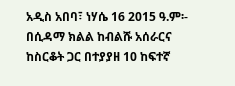አዲስ አበባ፣ ነሃሴ 16 2015 ዓ.ም፡- በሲዳማ ክልል ከብልሹ አሰራርና ከስርቆት ጋር በተያያዘ 10 ከፍተኛ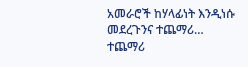አመራሮች ከሃላፊነት እንዲነሱ መደረጉንና ተጨማሪ…
ተጨማሪ